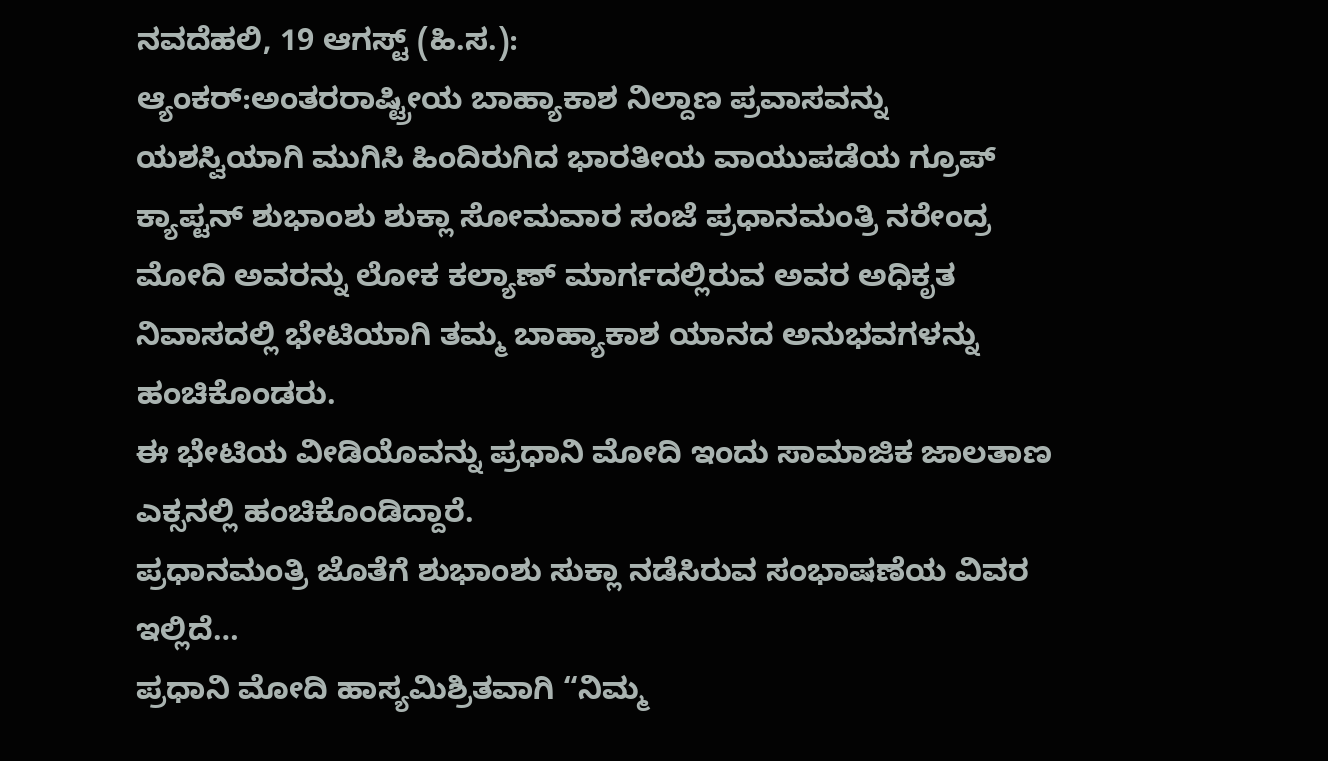ನವದೆಹಲಿ, 19 ಆಗಸ್ಟ್ (ಹಿ.ಸ.):
ಆ್ಯಂಕರ್:ಅಂತರರಾಷ್ಟ್ರೀಯ ಬಾಹ್ಯಾಕಾಶ ನಿಲ್ದಾಣ ಪ್ರವಾಸವನ್ನು ಯಶಸ್ವಿಯಾಗಿ ಮುಗಿಸಿ ಹಿಂದಿರುಗಿದ ಭಾರತೀಯ ವಾಯುಪಡೆಯ ಗ್ರೂಪ್ ಕ್ಯಾಪ್ಟನ್ ಶುಭಾಂಶು ಶುಕ್ಲಾ ಸೋಮವಾರ ಸಂಜೆ ಪ್ರಧಾನಮಂತ್ರಿ ನರೇಂದ್ರ ಮೋದಿ ಅವರನ್ನು ಲೋಕ ಕಲ್ಯಾಣ್ ಮಾರ್ಗದಲ್ಲಿರುವ ಅವರ ಅಧಿಕೃತ ನಿವಾಸದಲ್ಲಿ ಭೇಟಿಯಾಗಿ ತಮ್ಮ ಬಾಹ್ಯಾಕಾಶ ಯಾನದ ಅನುಭವಗಳನ್ನು ಹಂಚಿಕೊಂಡರು.
ಈ ಭೇಟಿಯ ವೀಡಿಯೊವನ್ನು ಪ್ರಧಾನಿ ಮೋದಿ ಇಂದು ಸಾಮಾಜಿಕ ಜಾಲತಾಣ ಎಕ್ಸನಲ್ಲಿ ಹಂಚಿಕೊಂಡಿದ್ದಾರೆ.
ಪ್ರಧಾನಮಂತ್ರಿ ಜೊತೆಗೆ ಶುಭಾಂಶು ಸುಕ್ಲಾ ನಡೆಸಿರುವ ಸಂಭಾಷಣೆಯ ವಿವರ ಇಲ್ಲಿದೆ…
ಪ್ರಧಾನಿ ಮೋದಿ ಹಾಸ್ಯಮಿಶ್ರಿತವಾಗಿ “ನಿಮ್ಮ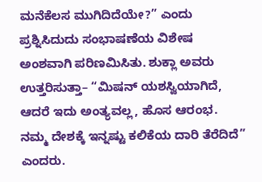ಮನೆಕೆಲಸ ಮುಗಿದಿದೆಯೇ?” ಎಂದು ಪ್ರಶ್ನಿಸಿದುದು ಸಂಭಾಷಣೆಯ ವಿಶೇಷ ಅಂಶವಾಗಿ ಪರಿಣಮಿಸಿತು. ಶುಕ್ಲಾ ಅವರು ಉತ್ತರಿಸುತ್ತಾ– “ಮಿಷನ್ ಯಶಸ್ವಿಯಾಗಿದೆ, ಆದರೆ ಇದು ಅಂತ್ಯವಲ್ಲ, ಹೊಸ ಆರಂಭ. ನಮ್ಮ ದೇಶಕ್ಕೆ ಇನ್ನಷ್ಟು ಕಲಿಕೆಯ ದಾರಿ ತೆರೆದಿದೆ” ಎಂದರು.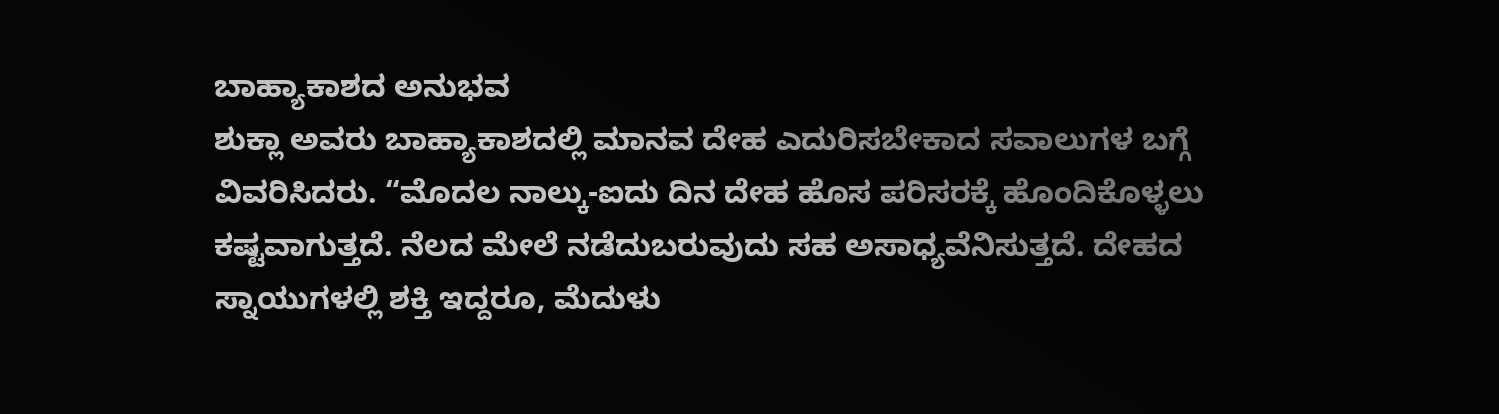ಬಾಹ್ಯಾಕಾಶದ ಅನುಭವ
ಶುಕ್ಲಾ ಅವರು ಬಾಹ್ಯಾಕಾಶದಲ್ಲಿ ಮಾನವ ದೇಹ ಎದುರಿಸಬೇಕಾದ ಸವಾಲುಗಳ ಬಗ್ಗೆ ವಿವರಿಸಿದರು. “ಮೊದಲ ನಾಲ್ಕು-ಐದು ದಿನ ದೇಹ ಹೊಸ ಪರಿಸರಕ್ಕೆ ಹೊಂದಿಕೊಳ್ಳಲು ಕಷ್ಟವಾಗುತ್ತದೆ. ನೆಲದ ಮೇಲೆ ನಡೆದುಬರುವುದು ಸಹ ಅಸಾಧ್ಯವೆನಿಸುತ್ತದೆ. ದೇಹದ ಸ್ನಾಯುಗಳಲ್ಲಿ ಶಕ್ತಿ ಇದ್ದರೂ, ಮೆದುಳು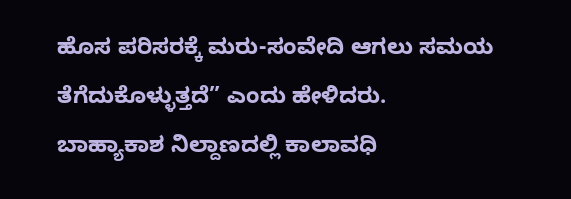ಹೊಸ ಪರಿಸರಕ್ಕೆ ಮರು-ಸಂವೇದಿ ಆಗಲು ಸಮಯ ತೆಗೆದುಕೊಳ್ಳುತ್ತದೆ” ಎಂದು ಹೇಳಿದರು.
ಬಾಹ್ಯಾಕಾಶ ನಿಲ್ದಾಣದಲ್ಲಿ ಕಾಲಾವಧಿ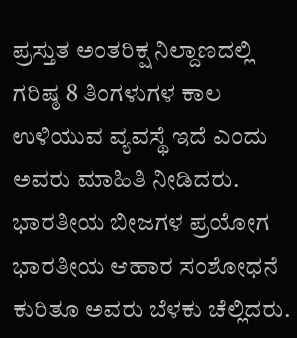ಪ್ರಸ್ತುತ ಅಂತರಿಕ್ಷ ನಿಲ್ದಾಣದಲ್ಲಿ ಗರಿಷ್ಠ 8 ತಿಂಗಳುಗಳ ಕಾಲ ಉಳಿಯುವ ವ್ಯವಸ್ಥೆ ಇದೆ ಎಂದು ಅವರು ಮಾಹಿತಿ ನೀಡಿದರು.
ಭಾರತೀಯ ಬೀಜಗಳ ಪ್ರಯೋಗ
ಭಾರತೀಯ ಆಹಾರ ಸಂಶೋಧನೆ ಕುರಿತೂ ಅವರು ಬೆಳಕು ಚೆಲ್ಲಿದರು.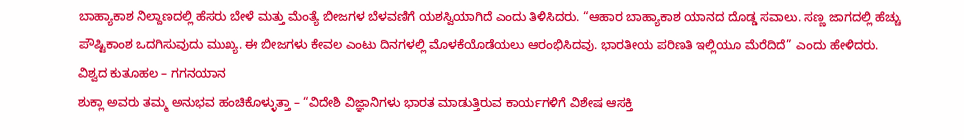ಬಾಹ್ಯಾಕಾಶ ನಿಲ್ದಾಣದಲ್ಲಿ ಹೆಸರು ಬೇಳೆ ಮತ್ತು ಮೆಂತ್ಯೆ ಬೀಜಗಳ ಬೆಳವಣಿಗೆ ಯಶಸ್ವಿಯಾಗಿದೆ ಎಂದು ತಿಳಿಸಿದರು. “ಆಹಾರ ಬಾಹ್ಯಾಕಾಶ ಯಾನದ ದೊಡ್ಡ ಸವಾಲು. ಸಣ್ಣ ಜಾಗದಲ್ಲಿ ಹೆಚ್ಚು ಪೌಷ್ಟಿಕಾಂಶ ಒದಗಿಸುವುದು ಮುಖ್ಯ. ಈ ಬೀಜಗಳು ಕೇವಲ ಎಂಟು ದಿನಗಳಲ್ಲಿ ಮೊಳಕೆಯೊಡೆಯಲು ಆರಂಭಿಸಿದವು. ಭಾರತೀಯ ಪರಿಣತಿ ಇಲ್ಲಿಯೂ ಮೆರೆದಿದೆ” ಎಂದು ಹೇಳಿದರು.
ವಿಶ್ವದ ಕುತೂಹಲ – ಗಗನಯಾನ
ಶುಕ್ಲಾ ಅವರು ತಮ್ಮ ಅನುಭವ ಹಂಚಿಕೊಳ್ಳುತ್ತಾ – “ವಿದೇಶಿ ವಿಜ್ಞಾನಿಗಳು ಭಾರತ ಮಾಡುತ್ತಿರುವ ಕಾರ್ಯಗಳಿಗೆ ವಿಶೇಷ ಆಸಕ್ತಿ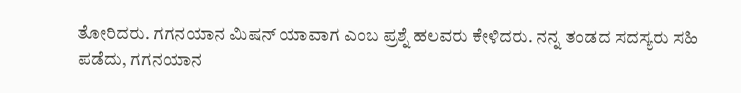ತೋರಿದರು. ಗಗನಯಾನ ಮಿಷನ್ ಯಾವಾಗ ಎಂಬ ಪ್ರಶ್ನೆ ಹಲವರು ಕೇಳಿದರು. ನನ್ನ ತಂಡದ ಸದಸ್ಯರು ಸಹಿ ಪಡೆದು, ಗಗನಯಾನ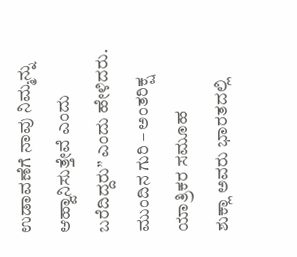ಉಡಾವಣೆಗೆ ನಾವು ನಿಮ್ಮನ್ನು ಆಹ್ವಾನಿಸುತ್ತೇವೆ ಎಂದು ಬರೆದಿದ್ದರು” ಎಂದು ಹೇಳಿದರು.
ಮುಂದಿನ ಗುರಿ – ಅಂತರಿಕ್ಷ ಯಾತ್ರಿಕರ ಸಮೂಹ
ಶುಕ್ಲಾ ಅವರು ಭಾರತದಲ್ಲಿ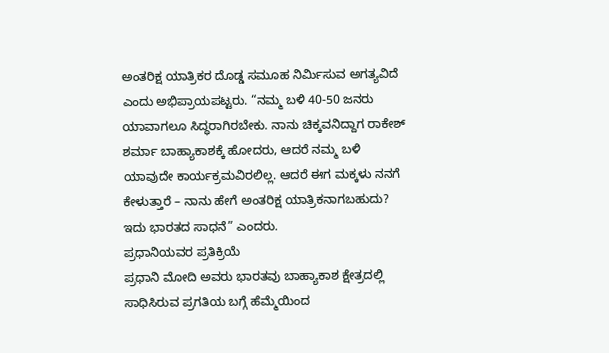ಅಂತರಿಕ್ಷ ಯಾತ್ರಿಕರ ದೊಡ್ಡ ಸಮೂಹ ನಿರ್ಮಿಸುವ ಅಗತ್ಯವಿದೆ ಎಂದು ಅಭಿಪ್ರಾಯಪಟ್ಟರು. “ನಮ್ಮ ಬಳಿ 40-50 ಜನರು ಯಾವಾಗಲೂ ಸಿದ್ಧರಾಗಿರಬೇಕು. ನಾನು ಚಿಕ್ಕವನಿದ್ದಾಗ ರಾಕೇಶ್ ಶರ್ಮಾ ಬಾಹ್ಯಾಕಾಶಕ್ಕೆ ಹೋದರು, ಆದರೆ ನಮ್ಮ ಬಳಿ ಯಾವುದೇ ಕಾರ್ಯಕ್ರಮವಿರಲಿಲ್ಲ. ಆದರೆ ಈಗ ಮಕ್ಕಳು ನನಗೆ ಕೇಳುತ್ತಾರೆ – ನಾನು ಹೇಗೆ ಅಂತರಿಕ್ಷ ಯಾತ್ರಿಕನಾಗಬಹುದು? ಇದು ಭಾರತದ ಸಾಧನೆ” ಎಂದರು.
ಪ್ರಧಾನಿಯವರ ಪ್ರತಿಕ್ರಿಯೆ
ಪ್ರಧಾನಿ ಮೋದಿ ಅವರು ಭಾರತವು ಬಾಹ್ಯಾಕಾಶ ಕ್ಷೇತ್ರದಲ್ಲಿ ಸಾಧಿಸಿರುವ ಪ್ರಗತಿಯ ಬಗ್ಗೆ ಹೆಮ್ಮೆಯಿಂದ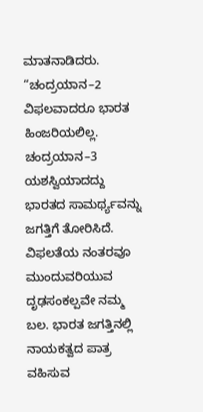ಮಾತನಾಡಿದರು. “ಚಂದ್ರಯಾನ–2 ವಿಫಲವಾದರೂ ಭಾರತ ಹಿಂಜರಿಯಲಿಲ್ಲ. ಚಂದ್ರಯಾನ–3 ಯಶಸ್ವಿಯಾದದ್ದು ಭಾರತದ ಸಾಮರ್ಥ್ಯವನ್ನು ಜಗತ್ತಿಗೆ ತೋರಿಸಿದೆ. ವಿಫಲತೆಯ ನಂತರವೂ ಮುಂದುವರಿಯುವ ದೃಢಸಂಕಲ್ಪವೇ ನಮ್ಮ ಬಲ. ಭಾರತ ಜಗತ್ತಿನಲ್ಲಿ ನಾಯಕತ್ವದ ಪಾತ್ರ ವಹಿಸುವ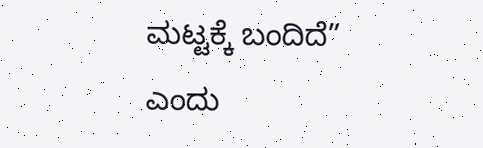ಮಟ್ಟಕ್ಕೆ ಬಂದಿದೆ” ಎಂದು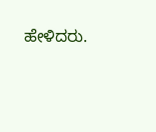ಹೇಳಿದರು.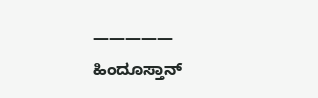—————
ಹಿಂದೂಸ್ತಾನ್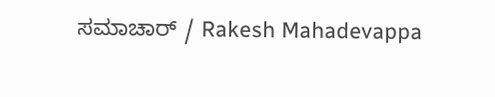ಸಮಾಚಾರ್ / Rakesh Mahadevappa